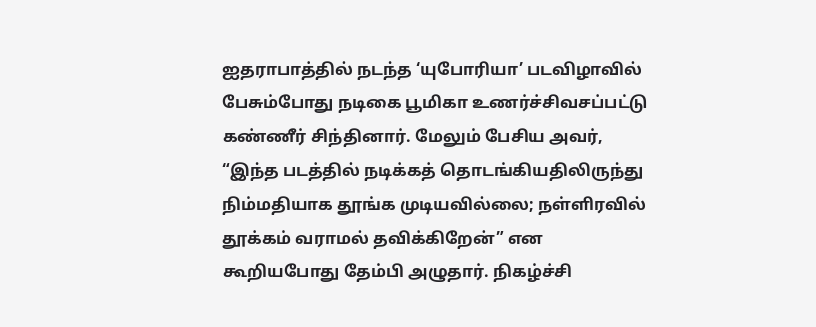ஐதராபாத்தில் நடந்த ‘யுபோரியா’ படவிழாவில் பேசும்போது நடிகை பூமிகா உணர்ச்சிவசப்பட்டு கண்ணீர் சிந்தினார். மேலும் பேசிய அவர், “இந்த படத்தில் நடிக்கத் தொடங்கியதிலிருந்து நிம்மதியாக தூங்க முடியவில்லை; நள்ளிரவில் தூக்கம் வராமல் தவிக்கிறேன்” என கூறியபோது தேம்பி அழுதார். நிகழ்ச்சி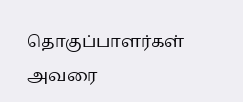தொகுப்பாளர்கள் அவரை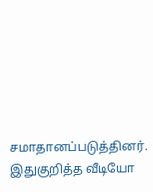சமாதானப்படுத்தினர். இதுகுறித்த வீடியோ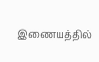இணையத்தில்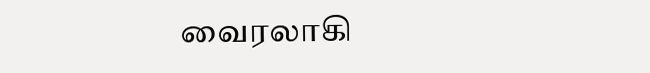வைரலாகி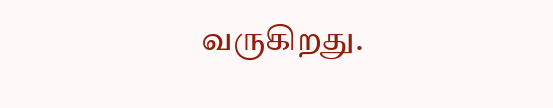வருகிறது.